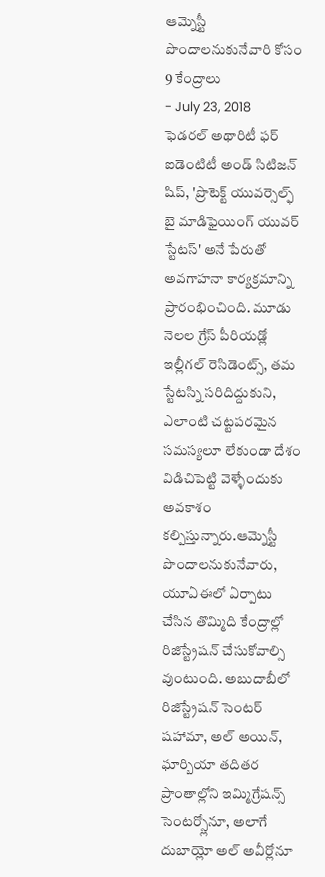ఆమ్నెస్టీ పొందాలనుకునేవారి కోసం 9 కేంద్రాలు
- July 23, 2018
ఫెడరల్ అథారిటీ ఫర్ ఐడెంటిటీ అండ్ సిటిజన్ షిప్, 'ప్రొటెక్ట్ యువర్సెల్ఫ్ బై మాడిఫైయింగ్ యువర్ స్టేటస్' అనే పేరుతో అవగాహనా కార్యక్రమాన్ని ప్రారంభించింది. మూడు నెలల గ్రేస్ పీరియడ్లో ఇల్లీగల్ రెసిడెంట్స్, తమ స్టేటస్ని సరిదిద్దుకుని, ఎలాంటి చట్టపరమైన సమస్యలూ లేకుండా దేశం విడిచిపెట్టి వెళ్ళేందుకు అవకాశం కల్పిస్తున్నారు.ఆమ్నెస్టీ పొందాలనుకునేవారు, యూఏఈలో ఏర్పాటు చేసిన తొమ్మిది కేంద్రాల్లో రిజిస్ట్రేషన్ చేసుకోవాల్సి వుంటుంది. అబుదాబీలో రిజిస్ట్రేషన్ సెంటర్ షహామా, అల్ అయిన్, ఘార్బియా తదితర ప్రాంతాల్లోని ఇమ్మిగ్రేషన్స్ సెంటర్స్లోనూ, అలాగే దుబాయ్లో అల్ అవీర్లోనూ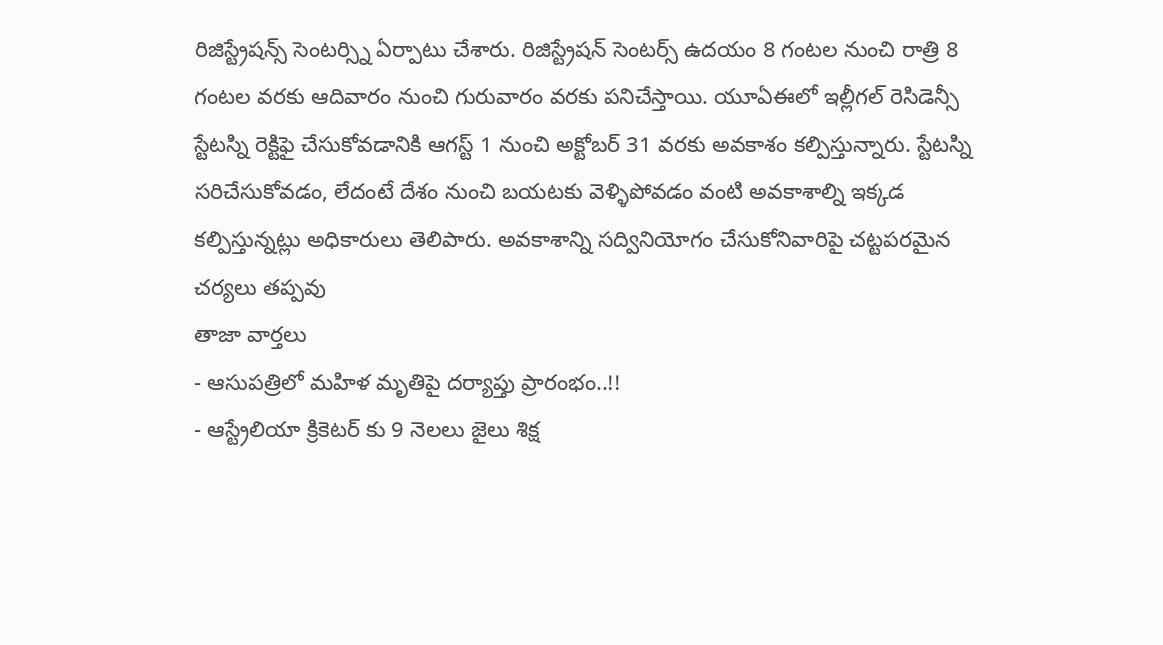రిజిస్ట్రేషన్స్ సెంటర్స్ని ఏర్పాటు చేశారు. రిజిస్ట్రేషన్ సెంటర్స్ ఉదయం 8 గంటల నుంచి రాత్రి 8 గంటల వరకు ఆదివారం నుంచి గురువారం వరకు పనిచేస్తాయి. యూఏఈలో ఇల్లీగల్ రెసిడెన్సీ స్టేటస్ని రెక్టిఫై చేసుకోవడానికి ఆగస్ట్ 1 నుంచి అక్టోబర్ 31 వరకు అవకాశం కల్పిస్తున్నారు. స్టేటస్ని సరిచేసుకోవడం, లేదంటే దేశం నుంచి బయటకు వెళ్ళిపోవడం వంటి అవకాశాల్ని ఇక్కడ కల్పిస్తున్నట్లు అధికారులు తెలిపారు. అవకాశాన్ని సద్వినియోగం చేసుకోనివారిపై చట్టపరమైన చర్యలు తప్పవు
తాజా వార్తలు
- ఆసుపత్రిలో మహిళ మృతిపై దర్యాప్తు ప్రారంభం..!!
- ఆస్ట్రేలియా క్రికెటర్ కు 9 నెలలు జైలు శిక్ష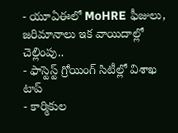- యూఏఈలో MoHRE ఫీజులు, జరిమానాలు ఇక వాయిదాల్లో చెల్లింపు..
- ఫాస్టెస్ట్ గ్రోయింగ్ సిటీల్లో విశాఖ టాప్
- కార్మికుల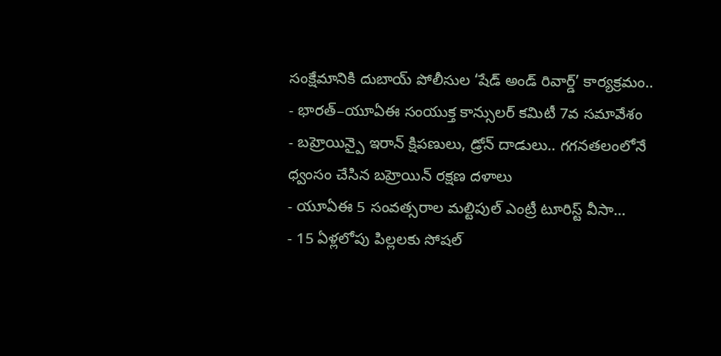సంక్షేమానికి దుబాయ్ పోలీసుల ‘షేడ్ అండ్ రివార్డ్’ కార్యక్రమం..
- భారత్–యూఏఈ సంయుక్త కాన్సులర్ కమిటీ 7వ సమావేశం
- బహ్రెయిన్పై ఇరాన్ క్షిపణులు, డ్రోన్ దాడులు.. గగనతలంలోనే ధ్వంసం చేసిన బహ్రెయిన్ రక్షణ దళాలు
- యూఏఈ 5 సంవత్సరాల మల్టిపుల్ ఎంట్రీ టూరిస్ట్ వీసా...
- 15 ఏళ్లలోపు పిల్లలకు సోషల్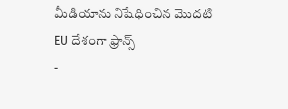మీడియాను నిషేధించిన మొదటి EU దేశంగా ఫ్రాన్స్
-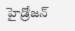హైడ్రోజన్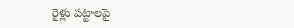రైళ్లు పట్టాలపై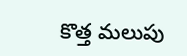కొత్త మలుపు